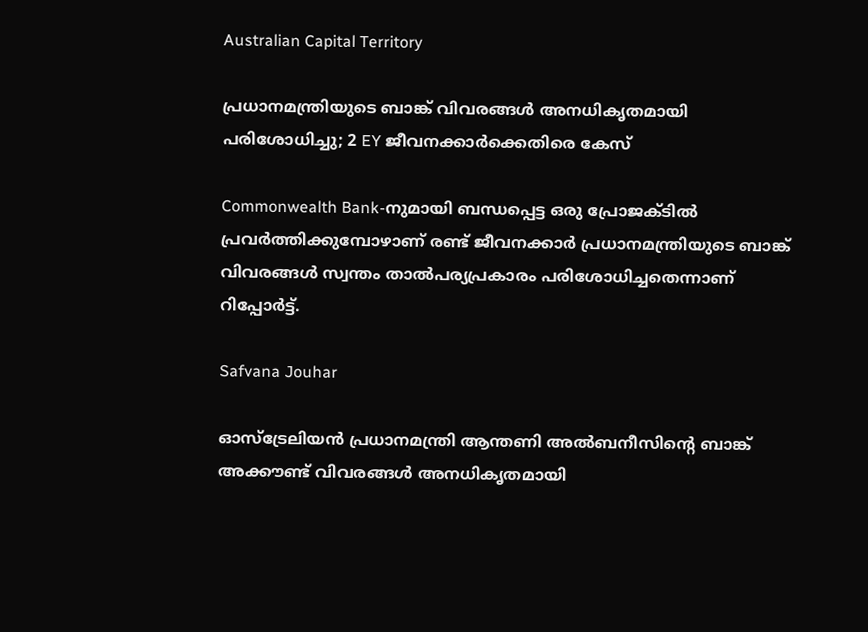Australian Capital Territory

പ്രധാനമന്ത്രിയുടെ ബാങ്ക് വിവരങ്ങൾ അനധികൃതമായി പരിശോധിച്ചു; 2 EY ജീവനക്കാർക്കെതിരെ കേസ്

Commonwealth Bank-നുമായി ബന്ധപ്പെട്ട ഒരു പ്രോജക്ടിൽ പ്രവർത്തിക്കുമ്പോഴാണ് രണ്ട് ജീവനക്കാർ പ്രധാനമന്ത്രിയുടെ ബാങ്ക് വിവരങ്ങൾ സ്വന്തം താൽപര്യപ്രകാരം പരിശോധിച്ചതെന്നാണ് റിപ്പോർട്ട്.

Safvana Jouhar

ഓസ്ട്രേലിയൻ പ്രധാനമന്ത്രി ആന്തണി അൽബനീസിന്റെ ബാങ്ക് അക്കൗണ്ട് വിവരങ്ങൾ അനധികൃതമായി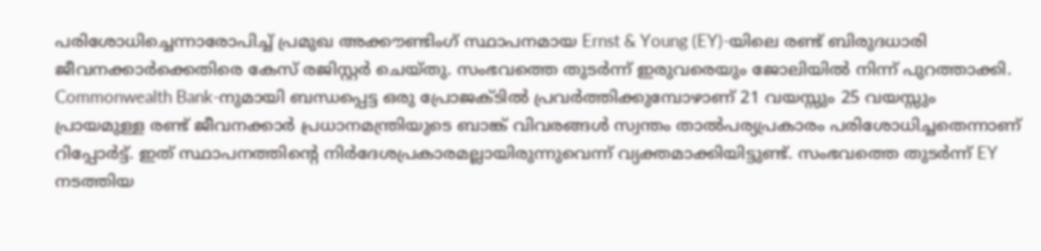പരിശോധിച്ചെന്നാരോപിച്ച് പ്രമുഖ അക്കൗണ്ടിംഗ് സ്ഥാപനമായ Ernst & Young (EY)-യിലെ രണ്ട് ബിരുദധാരി ജീവനക്കാർക്കെതിരെ കേസ് രജിസ്റ്റർ ചെയ്തു. സംഭവത്തെ തുടർന്ന് ഇരുവരെയും ജോലിയിൽ നിന്ന് പുറത്താക്കി. Commonwealth Bank-നുമായി ബന്ധപ്പെട്ട ഒരു പ്രോജക്ടിൽ പ്രവർത്തിക്കുമ്പോഴാണ് 21 വയസ്സും 25 വയസ്സും പ്രായമുള്ള രണ്ട് ജീവനക്കാർ പ്രധാനമന്ത്രിയുടെ ബാങ്ക് വിവരങ്ങൾ സ്വന്തം താൽപര്യപ്രകാരം പരിശോധിച്ചതെന്നാണ് റിപ്പോർട്ട്. ഇത് സ്ഥാപനത്തിന്റെ നിർദേശപ്രകാരമല്ലായിരുന്നുവെന്ന് വ്യക്തമാക്കിയിട്ടുണ്ട്. സംഭവത്തെ തുടർന്ന് EY നടത്തിയ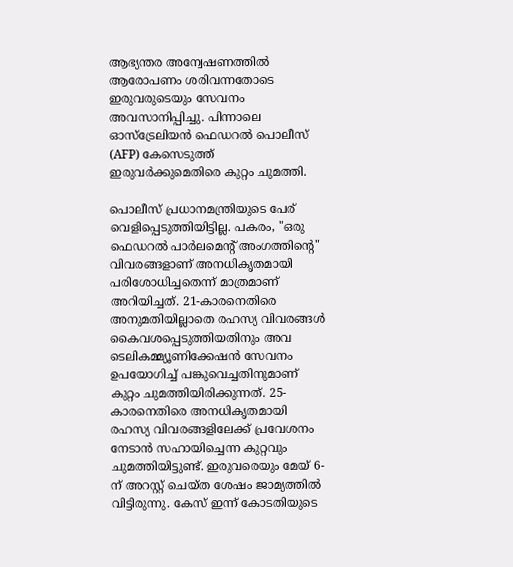ആഭ്യന്തര അന്വേഷണത്തിൽ ആരോപണം ശരിവന്നതോടെ ഇരുവരുടെയും സേവനം അവസാനിപ്പിച്ചു. പിന്നാലെ ഓസ്ട്രേലിയൻ ഫെഡറൽ പൊലീസ് (AFP) കേസെടുത്ത് ഇരുവർക്കുമെതിരെ കുറ്റം ചുമത്തി.

പൊലീസ് പ്രധാനമന്ത്രിയുടെ പേര് വെളിപ്പെടുത്തിയിട്ടില്ല. പകരം, "ഒരു ഫെഡറൽ പാർലമെന്റ് അംഗത്തിന്റെ" വിവരങ്ങളാണ് അനധികൃതമായി പരിശോധിച്ചതെന്ന് മാത്രമാണ് അറിയിച്ചത്. 21-കാരനെതിരെ അനുമതിയില്ലാതെ രഹസ്യ വിവരങ്ങൾ കൈവശപ്പെടുത്തിയതിനും അവ ടെലികമ്മ്യൂണിക്കേഷൻ സേവനം ഉപയോഗിച്ച് പങ്കുവെച്ചതിനുമാണ് കുറ്റം ചുമത്തിയിരിക്കുന്നത്. 25-കാരനെതിരെ അനധികൃതമായി രഹസ്യ വിവരങ്ങളിലേക്ക് പ്രവേശനം നേടാൻ സഹായിച്ചെന്ന കുറ്റവും ചുമത്തിയിട്ടുണ്ട്. ഇരുവരെയും മേയ് 6-ന് അറസ്റ്റ് ചെയ്ത ശേഷം ജാമ്യത്തിൽ വിട്ടിരുന്നു. കേസ് ഇന്ന് കോടതിയുടെ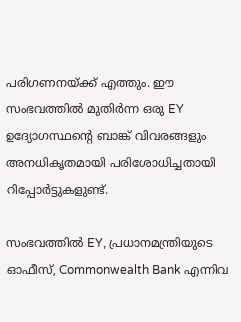പരിഗണനയ്ക്ക് എത്തും. ഈ സംഭവത്തിൽ മുതിർന്ന ഒരു EY ഉദ്യോഗസ്ഥന്റെ ബാങ്ക് വിവരങ്ങളും അനധികൃതമായി പരിശോധിച്ചതായി റിപ്പോർട്ടുകളുണ്ട്.

സംഭവത്തിൽ EY, പ്രധാനമന്ത്രിയുടെ ഓഫീസ്, Commonwealth Bank എന്നിവ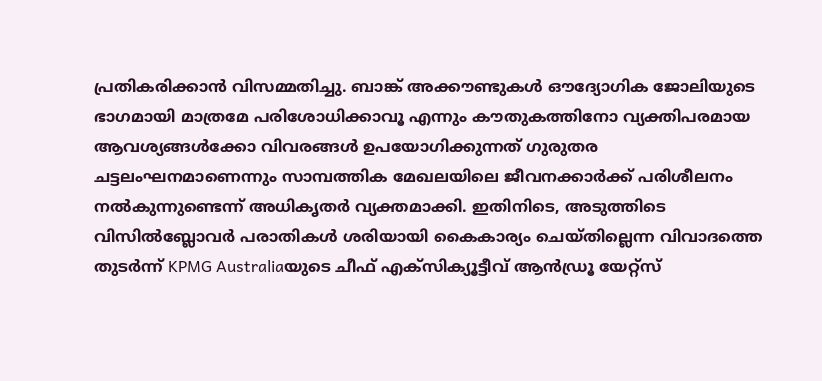പ്രതികരിക്കാൻ വിസമ്മതിച്ചു. ബാങ്ക് അക്കൗണ്ടുകൾ ഔദ്യോഗിക ജോലിയുടെ ഭാഗമായി മാത്രമേ പരിശോധിക്കാവൂ എന്നും കൗതുകത്തിനോ വ്യക്തിപരമായ ആവശ്യങ്ങൾക്കോ വിവരങ്ങൾ ഉപയോഗിക്കുന്നത് ഗുരുതര ചട്ടലംഘനമാണെന്നും സാമ്പത്തിക മേഖലയിലെ ജീവനക്കാർക്ക് പരിശീലനം നൽകുന്നുണ്ടെന്ന് അധികൃതർ വ്യക്തമാക്കി. ഇതിനിടെ, അടുത്തിടെ വിസിൽബ്ലോവർ പരാതികൾ ശരിയായി കൈകാര്യം ചെയ്തില്ലെന്ന വിവാദത്തെ തുടർന്ന് KPMG Australiaയുടെ ചീഫ് എക്സിക്യൂട്ടീവ് ആൻഡ്രൂ യേറ്റ്സ്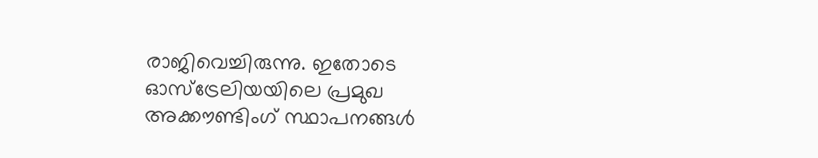രാജിവെച്ചിരുന്നു. ഇതോടെ ഓസ്ട്രേലിയയിലെ പ്രമുഖ അക്കൗണ്ടിംഗ് സ്ഥാപനങ്ങൾ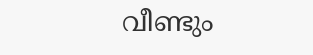വീണ്ടും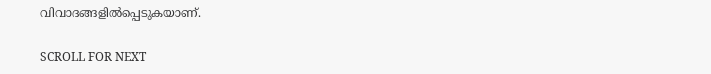വിവാദങ്ങളിൽപ്പെടുകയാണ്.

SCROLL FOR NEXT